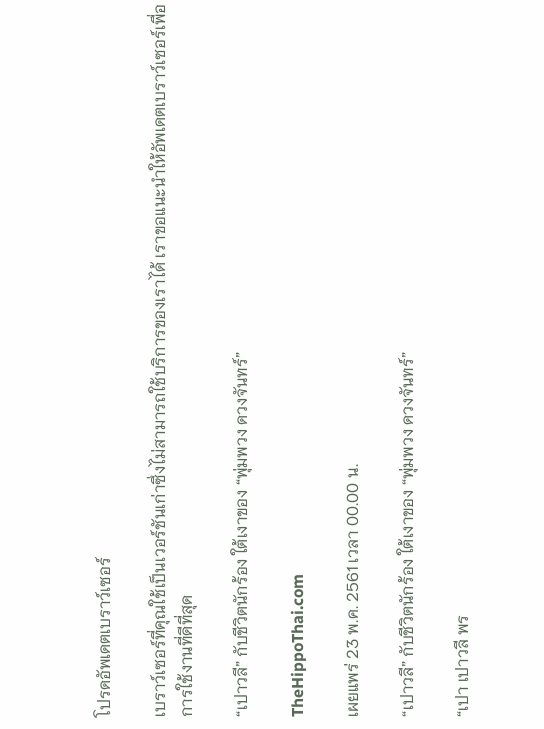โปรดอัพเดตเบราว์เซอร์

เบราว์เซอร์ที่คุณใช้เป็นเวอร์ชันเก่าซึ่งไม่สามารถใช้บริการของเราได้ เราขอแนะนำให้อัพเดตเบราว์เซอร์เพื่อการใช้งานที่ดีที่สุด

“เปาวลี” กับชีวิตนักร้อง ใต้เงาของ “พุ่มพวง ดวงจันทร์”

TheHippoThai.com

เผยแพร่ 23 พ.ค. 2561 เวลา 00.00 น.

“เปาวลี” กับชีวิตนักร้อง ใต้เงาของ “พุ่มพวง ดวงจันทร์”

“เปา เปาวลี พร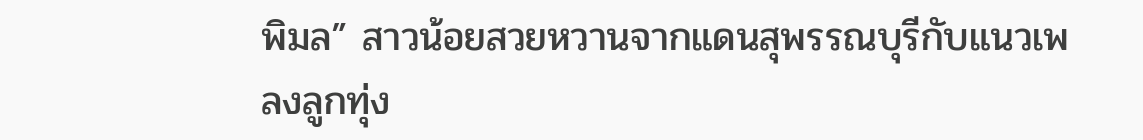พิมล” สาวน้อยสวยหวานจากแดนสุพรรณบุรีกับแนวเพลงลูกทุ่ง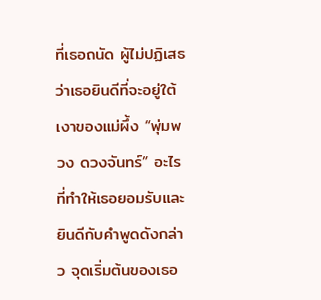ที่เธอถนัด ผู้ไม่ปฏิเสธว่าเธอยินดีที่จะอยู่ใต้เงาของแม่ผึ้ง “พุ่มพวง ดวงจันทร์” อะไรที่ทำให้เธอยอมรับและยินดีกับคำพูดดังกล่าว จุดเริ่มต้นของเธอ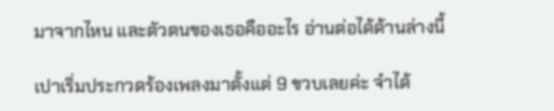มาจากไหน และตัวตนของเธอคืออะไร อ่านต่อได้ด้านล่างนี้

เปาเริ่มประกวดร้องเพลงมาตั้งแต่ 9 ขวบเลยค่ะ จำได้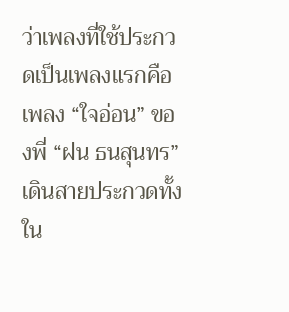ว่าเพลงที่ใช้ประกวดเป็นเพลงแรกคือเพลง “ใจอ่อน” ของพี่ “ฝน ธนสุนทร” เดินสายประกวดทั้งใน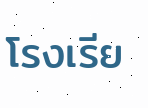โรงเรีย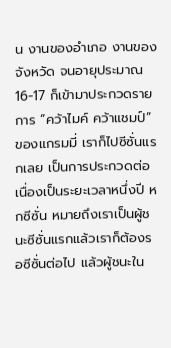น งานของอำเภอ งานของจังหวัด จนอายุประมาณ 16-17 ก็เข้ามาประกวดรายการ “คว้าไมค์ คว้าแชมป์” ของแกรมมี่ เราก็ไปซีซั่นแรกเลย เป็นการประกวดต่อเนื่องเป็นระยะเวลาหนึ่งปี หกซีซั่น หมายถึงเราเป็นผู้ชนะซีซั่นแรกแล้วเราก็ต้องรอซีซั่นต่อไป แล้วผู้ชนะใน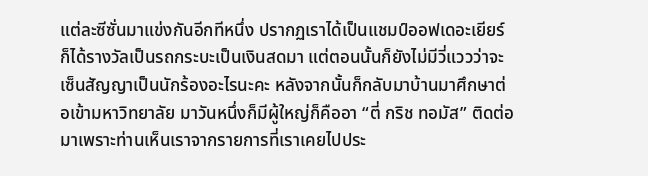แต่ละซีซั่นมาแข่งกันอีกทีหนึ่ง ปรากฏเราได้เป็นแชมป์ออฟเดอะเยียร์ ก็ได้รางวัลเป็นรถกระบะเป็นเงินสดมา แต่ตอนนั้นก็ยังไม่มีวี่แววว่าจะเซ็นสัญญาเป็นนักร้องอะไรนะคะ หลังจากนั้นก็กลับมาบ้านมาศึกษาต่อเข้ามหาวิทยาลัย มาวันหนึ่งก็มีผู้ใหญ่ก็คืออา “ตี่ กริช ทอมัส” ติดต่อมาเพราะท่านเห็นเราจากรายการที่เราเคยไปประ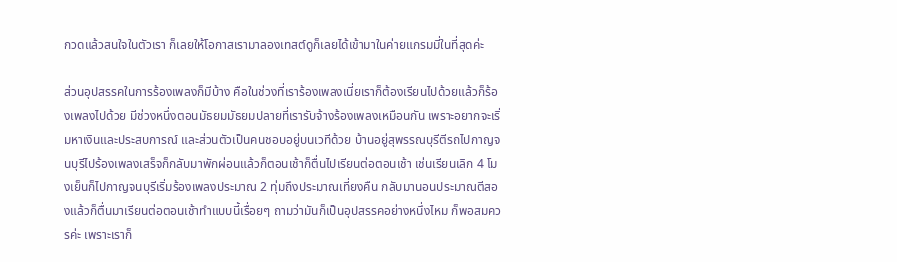กวดแล้วสนใจในตัวเรา ก็เลยให้โอกาสเรามาลองเทสต์ดูก็เลยได้เข้ามาในค่ายแกรมมี่ในที่สุดค่ะ

ส่วนอุปสรรคในการร้องเพลงก็มีบ้าง คือในช่วงที่เราร้องเพลงเนี่ยเราก็ต้องเรียนไปด้วยแล้วก็ร้องเพลงไปด้วย มีช่วงหนึ่งตอนมัธยมมัธยมปลายที่เรารับจ้างร้องเพลงเหมือนกัน เพราะอยากจะเริ่มหาเงินและประสบการณ์ และส่วนตัวเป็นคนชอบอยู่บนเวทีด้วย บ้านอยู่สุพรรณบุรีตีรถไปกาญจนบุรีไปร้องเพลงเสร็จก็กลับมาพักผ่อนแล้วก็ตอนเช้าก็ตื่นไปเรียนต่อตอนเช้า เช่นเรียนเลิก 4 โมงเย็นก็ไปกาญจนบุรีเริ่มร้องเพลงประมาณ 2 ทุ่มถึงประมาณเที่ยงคืน กลับมานอนประมาณตีสองแล้วก็ตื่นมาเรียนต่อตอนเช้าทำแบบนี้เรื่อยๆ ถามว่ามันก็เป็นอุปสรรคอย่างหนึ่งไหม ก็พอสมควรค่ะ เพราะเราก็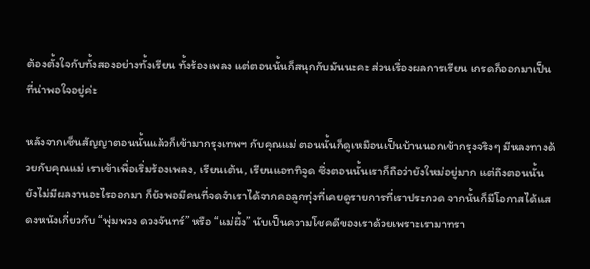ต้องตั้งใจกับทั้งสองอย่างทั้งเรียน ทั้งร้องเพลง แต่ตอนนั้นก็สนุกกับมันนะคะ ส่วนเรื่องผลการเรียน เกรดก็ออกมาเป็นที่น่าพอใจอยู่ค่ะ

หลังจากเซ็นสัญญาตอนนั้นแล้วก็เข้ามากรุงเทพฯ กับคุณแม่ ตอนนั้นก็ดูเหมือนเป็นบ้านนอกเข้ากรุงจริงๆ มีหลงทางด้วยกับคุณแม่ เราเข้าเพื่อเริ่มร้องเพลง, เรียนเต้น, เรียนแอททิจูด ซึ่งตอนนั้นเราก็ถือว่ายังใหม่อยู่มาก แต่ถึงตอนนั้นยังไม่มีผลงานอะไรออกมา ก็ยังพอมีคนที่จดจำเราได้จากคอลูกทุ่งที่เคยดูรายการที่เราประกวด จากนั้นก็มีโอกาสได้แสดงหนังเกี่ยวกับ “พุ่มพวง ดวงจันทร์” หรือ “แม่ผึ้ง” นับเป็นความโชคดีของเราด้วยเพราะเรามาทรา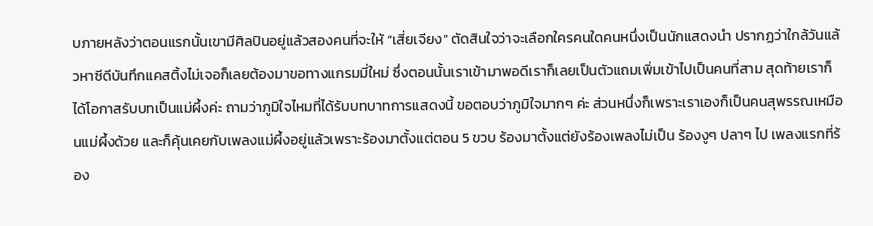บภายหลังว่าตอนแรกนั้นเขามีศิลปินอยู่แล้วสองคนที่จะให้ “เสี่ยเจียง” ตัดสินใจว่าจะเลือกใครคนใดคนหนึ่งเป็นนักแสดงนำ ปรากฏว่าใกล้วันแล้วหาซีดีบันทึกแคสติ้งไม่เจอก็เลยต้องมาขอทางแกรมมี่ใหม่ ซึ่งตอนนั้นเราเข้ามาพอดีเราก็เลยเป็นตัวแถมเพิ่มเข้าไปเป็นคนที่สาม สุดท้ายเราก็ได้โอกาสรับบทเป็นแม่ผึ้งค่ะ ถามว่าภูมิใจไหมที่ได้รับบทบาทการแสดงนี้ ขอตอบว่าภูมิใจมากๆ ค่ะ ส่วนหนึ่งก็เพราะเราเองก็เป็นคนสุพรรณเหมือนแม่ผึ้งด้วย และก็คุ้นเคยกับเพลงแม่ผึ้งอยู่แล้วเพราะร้องมาตั้งแต่ตอน 5 ขวบ ร้องมาตั้งแต่ยังร้องเพลงไม่เป็น ร้องงูๆ ปลาๆ ไป เพลงแรกที่ร้อง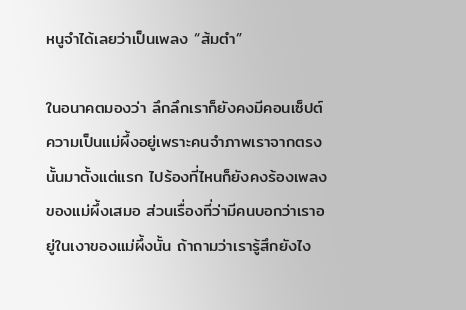หนูจำได้เลยว่าเป็นเพลง “ส้มตำ”

ในอนาคตมองว่า ลึกลึกเราก็ยังคงมีคอนเซ็ปต์ความเป็นแม่ผึ้งอยู่เพราะคนจำภาพเราจากตรงนั้นมาตั้งแต่แรก ไปร้องที่ไหนก็ยังคงร้องเพลงของแม่ผึ้งเสมอ ส่วนเรื่องที่ว่ามีคนบอกว่าเราอยู่ในเงาของแม่ผึ้งนั้น ถ้าถามว่าเรารู้สึกยังไง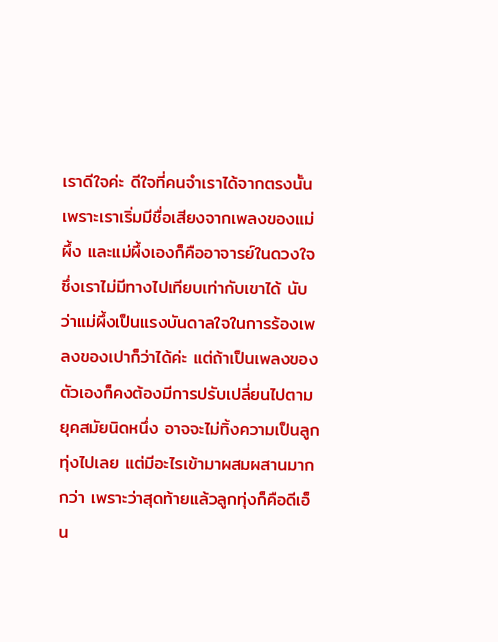เราดีใจค่ะ ดีใจที่คนจำเราได้จากตรงนั้น เพราะเราเริ่มมีชื่อเสียงจากเพลงของแม่ผึ้ง และแม่ผึ้งเองก็คืออาจารย์ในดวงใจซึ่งเราไม่มีทางไปเทียบเท่ากับเขาได้ นับว่าแม่ผึ้งเป็นแรงบันดาลใจในการร้องเพลงของเปาก็ว่าได้ค่ะ แต่ถ้าเป็นเพลงของตัวเองก็คงต้องมีการปรับเปลี่ยนไปตามยุคสมัยนิดหนึ่ง อาจจะไม่ทิ้งความเป็นลูกทุ่งไปเลย แต่มีอะไรเข้ามาผสมผสานมากกว่า เพราะว่าสุดท้ายแล้วลูกทุ่งก็คือดีเอ็น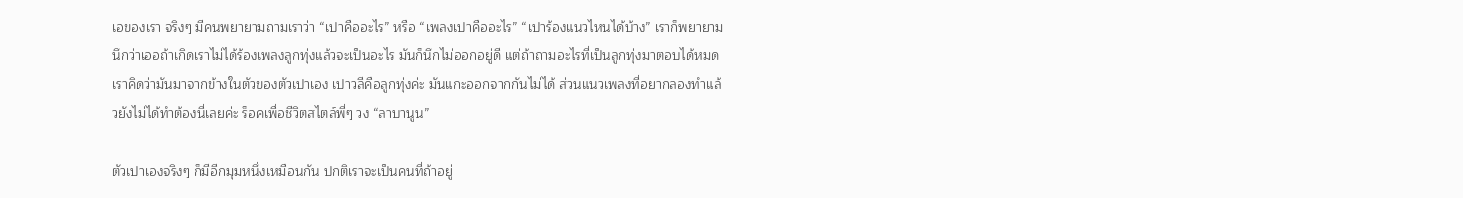เอของเรา จริงๆ มีคนพยายามถามเราว่า “เปาคืออะไร” หรือ “เพลงเปาคืออะไร” “เปาร้องแนวไหนได้บ้าง” เราก็พยายามนึกว่าเออถ้าเกิดเราไม่ได้ร้องเพลงลูกทุ่งแล้วจะเป็นอะไร มันก็นึกไม่ออกอยู่ดี แต่ถ้าถามอะไรที่เป็นลูกทุ่งมาตอบได้หมด เราคิดว่ามันมาจากข้างในตัวของตัวเปาเอง เปาวลีคือลูกทุ่งค่ะ มันแกะออกจากกันไม่ได้ ส่วนแนวเพลงที่อยากลองทำแล้วยังไม่ได้ทำต้องนี่เลยค่ะ ร็อคเพื่อชีวิตสไตล์พี่ๆ วง “ลาบานูน”

ตัวเปาเองจริงๆ ก็มีอีกมุมหนึ่งเหมือนกัน ปกติเราจะเป็นคนที่ถ้าอยู่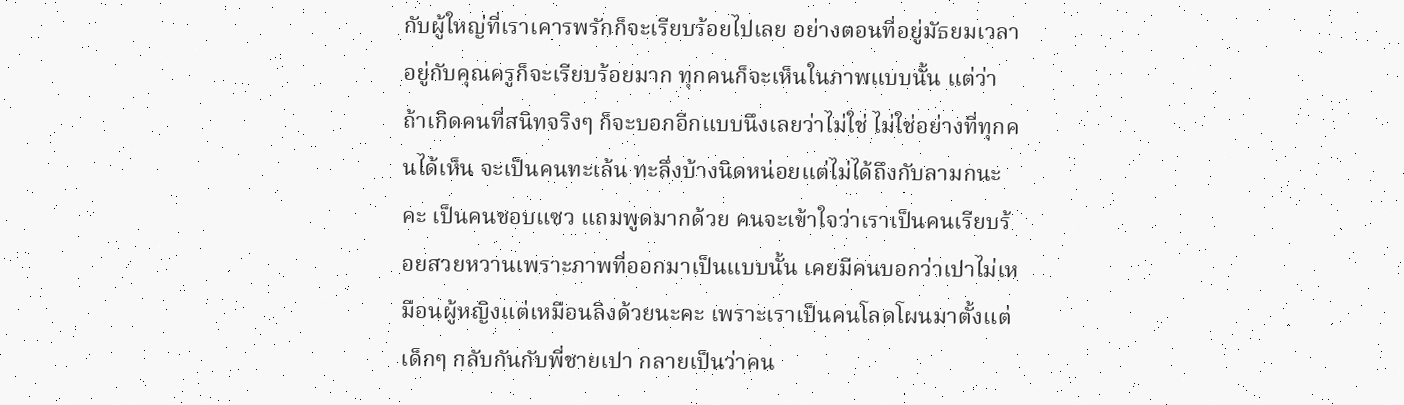กับผู้ใหญ่ที่เราเคารพรักก็จะเรียบร้อยไปเลย อย่างตอนที่อยู่มัธยมเวลาอยู่กับคุณครูก็จะเรียบร้อยมาก ทุกคนก็จะเห็นในภาพแบบนั้น แต่ว่าถ้าเกิดคนที่สนิทจริงๆ ก็จะบอกอีกแบบนึงเลยว่าไม่ใช่ ไม่ใช่อย่างที่ทุกคนได้เห็น จะเป็นคนทะเล้น ทะลึ่งบ้างนิดหน่อยแต่ไม่ได้ถึงกับลามกนะคะ เป็นคนชอบแซว แถมพูดมากด้วย คนจะเข้าใจว่าเราเป็นคนเรียบร้อยสวยหวานเพราะภาพที่ออกมาเป็นแบบนั้น เคยมีคนบอกว่าเปาไม่เหมือนผู้หญิงแต่เหมือนลิงด้วยนะคะ เพราะเราเป็นคนโลดโผนมาตั้งแต่เด็กๆ กลับกันกับพี่ชายเปา กลายเป็นว่าคน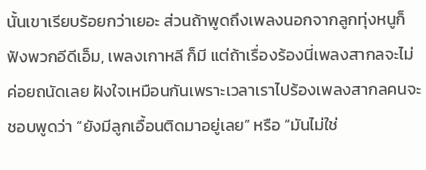นั้นเขาเรียบร้อยกว่าเยอะ ส่วนถ้าพูดถึงเพลงนอกจากลูกทุ่งหนูก็ฟังพวกอีดีเอ็ม, เพลงเกาหลี ก็มี แต่ถ้าเรื่องร้องนี่เพลงสากลจะไม่ค่อยถนัดเลย ฝังใจเหมือนกันเพราะเวลาเราไปร้องเพลงสากลคนจะชอบพูดว่า “ยังมีลูกเอื้อนติดมาอยู่เลย” หรือ “มันไม่ใช่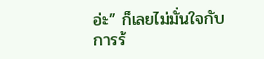อ่ะ” ก็เลยไม่มั่นใจกับการร้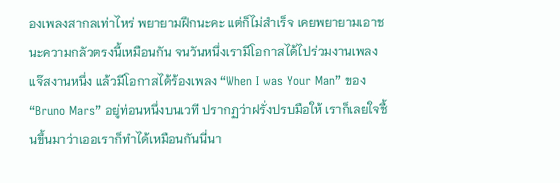องเพลงสากลเท่าไหร่ พยายามฝึกนะคะ แต่ก็ไม่สำเร็จ เคยพยายามเอาชนะความกลัวตรงนี้เหมือนกัน จนวันหนึ่งเรามีโอกาสได้ไปร่วมงานเพลงแจ๊สงานหนึ่ง แล้วมีโอกาสได้ร้องเพลง “When I was Your Man” ของ “Bruno Mars” อยู่ท่อนหนึ่งบนเวที ปรากฏว่าฝรั่งปรบมือให้ เราก็เลยใจชื้นขึ้นมาว่าเออเราก็ทำได้เหมือนกันนี่นา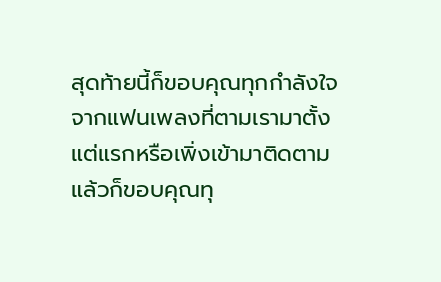สุดท้ายนี้ก็ขอบคุณทุกกำลังใจจากแฟนเพลงที่ตามเรามาตั้งแต่แรกหรือเพิ่งเข้ามาติดตาม แล้วก็ขอบคุณทุ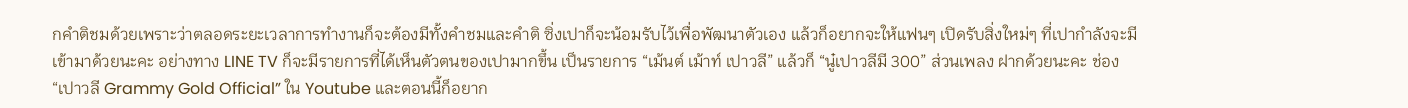กคำติชมด้วยเพราะว่าตลอดระยะเวลาการทำงานก็จะต้องมีทั้งคำชมและคำติ ซิ่งเปาก็จะน้อมรับไว้เพื่อพัฒนาตัวเอง แล้วก็อยากจะให้แฟนๆ เปิดรับสิ่งใหม่ๆ ที่เปากำลังจะมีเข้ามาด้วยนะคะ อย่างทาง LINE TV ก็จะมีรายการที่ได้เห็นตัวตนของเปามากขึ้น เป็นรายการ “เม้นต์ เม้าท์ เปาวลี” แล้วก็ “นู๋เปาวลีมี 300” ส่วนเพลง ฝากด้วยนะคะ ช่อง “เปาวลี Grammy Gold Official” ใน Youtube และตอนนี้ก็อยาก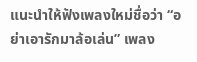แนะนำให้ฟังเพลงใหม่ชื่อว่า “อย่าเอารักมาล้อเล่น” เพลง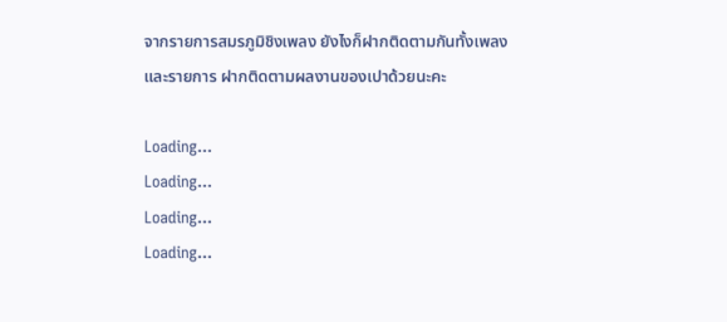จากรายการสมรภูมิชิงเพลง ยังไงก็ฝากติดตามกันทั้งเพลงและรายการ ฝากติดตามผลงานของเปาด้วยนะคะ

Loading...
Loading...
Loading...
Loading...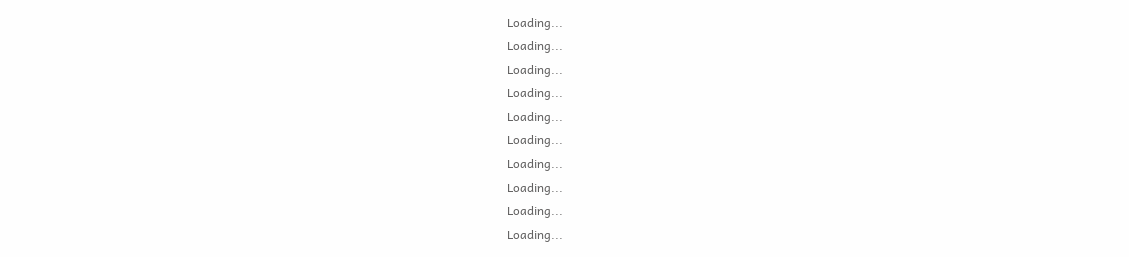Loading...
Loading...
Loading...
Loading...
Loading...
Loading...
Loading...
Loading...
Loading...
Loading...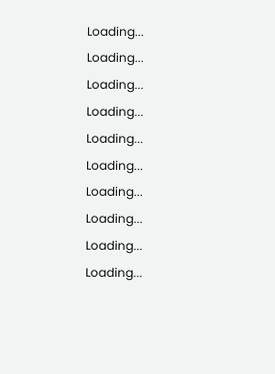Loading...
Loading...
Loading...
Loading...
Loading...
Loading...
Loading...
Loading...
Loading...
Loading...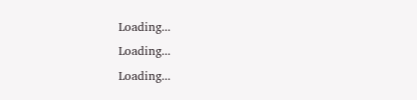Loading...
Loading...
Loading...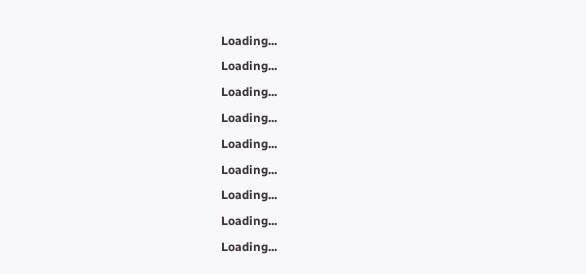Loading...
Loading...
Loading...
Loading...
Loading...
Loading...
Loading...
Loading...
Loading...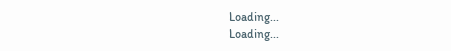Loading...
Loading...